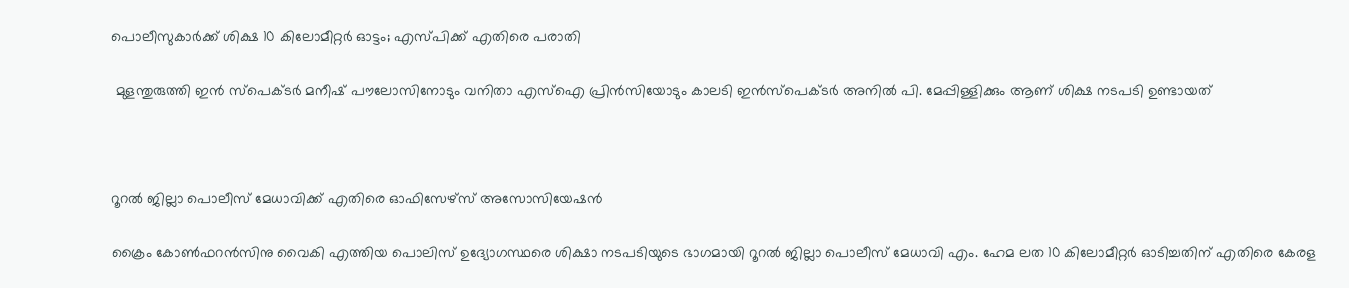പൊലീസുകാർക്ക് ശിക്ഷ 10 കിലോമീറ്റർ ഓട്ടം; എസ്‌പിക്ക് എതിരെ പരാതി

 മുളന്തുരുത്തി ഇൻ സ്പെക്ട‌ർ മനീഷ് പൗലോസിനോടും വനിതാ എസ്‌ഐ പ്രിൻസിയോടും കാലടി ഇൻസ്പെക്ടർ അനിൽ പി. മേപ്പിള്ളിക്കും ആണ് ശിക്ഷ നടപടി ഉണ്ടായത്



റൂറൽ ജില്ലാ പൊലീസ് മേധാവിക്ക് എതിരെ ഓഫിസേഴ്‌സ് അസോസിയേഷൻ

ക്രൈം കോൺഫറൻസിനു വൈകി എത്തിയ പൊലിസ് ഉദ്യോഗസ്ഥരെ ശിക്ഷാ നടപടിയുടെ ഭാഗമായി റൂറൽ ജില്ലാ പൊലീസ് മേധാവി എം. ഹേമ ലത 10 കിലോമീറ്റർ ഓടിച്ചതിന് എതിരെ കേരള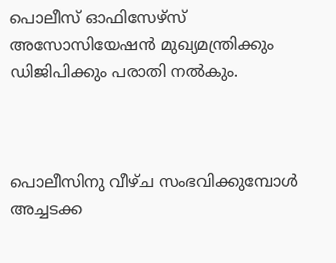പൊലീസ് ഓഫിസേഴ്സ‌് അസോസിയേഷൻ മുഖ്യമന്ത്രിക്കും ഡിജിപിക്കും പരാതി നൽകും.



പൊലീസിനു വീഴ്ച സംഭവിക്കുമ്പോൾ അച്ചടക്ക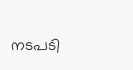നടപടി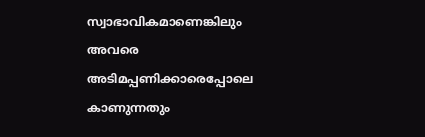സ്വാഭാവികമാണെങ്കിലും അവരെ അടിമപ്പണിക്കാരെപ്പോലെ കാണുന്നതും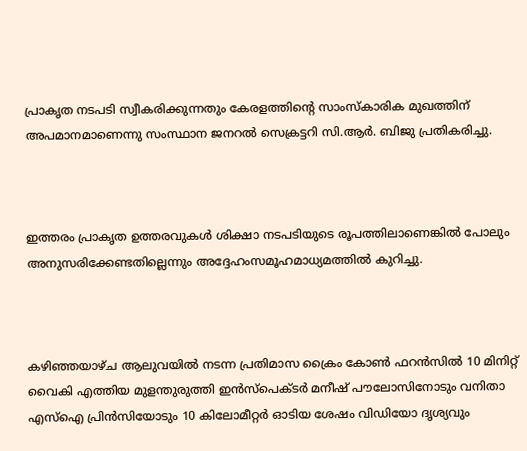പ്രാകൃത നടപടി സ്വീകരിക്കുന്നതും കേരളത്തിന്റെ സാംസ്കാരിക മുഖത്തിന് അപമാനമാണെന്നു സംസ്ഥാന ജനറൽ സെക്രട്ടറി സി.ആർ. ബിജു പ്രതികരിച്ചു.



ഇത്തരം പ്രാകൃത ഉത്തരവുകൾ ശിക്ഷാ നടപടിയുടെ രൂപത്തിലാണെങ്കിൽ പോലും അനുസരിക്കേണ്ടതില്ലെന്നും അദ്ദേഹംസമൂഹമാധ്യമത്തിൽ കുറിച്ചു.



കഴിഞ്ഞയാഴ്ച‌ ആലുവയിൽ നടന്ന പ്രതിമാസ ക്രൈം കോൺ ഫറൻസിൽ 10 മിനിറ്റ് വൈകി എത്തിയ മുളന്തുരുത്തി ഇൻസ്പെക്ട‌ർ മനീഷ് പൗലോസിനോടും വനിതാ എസ്‌ഐ പ്രിൻസിയോടും 10 കിലോമീറ്റർ ഓടിയ ശേഷം വിഡിയോ ദൃശ്യവും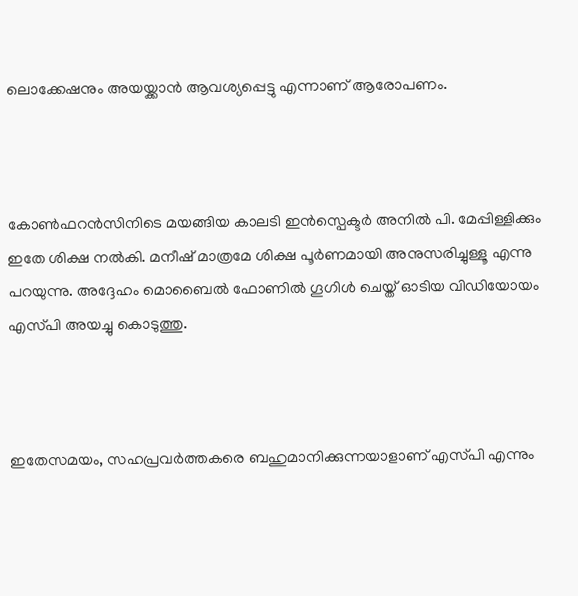ലൊക്കേഷനും അയയ്ക്കാൻ ആവശ്യപ്പെട്ടു എന്നാണ് ആരോപണം.



കോൺഫറൻസിനിടെ മയങ്ങിയ കാലടി ഇൻസ്പെക്ടർ അനിൽ പി. മേപ്പിള്ളിക്കും ഇതേ ശിക്ഷ നൽകി. മനീഷ് മാത്രമേ ശിക്ഷ പൂർണമായി അനുസരിച്ചുള്ളൂ എന്നു പറയുന്നു. അദ്ദേഹം മൊബൈൽ ഫോണിൽ ഗൂഗിൾ ചെയ്ത് ഓടിയ വിഡിയോയം എസ്‌പി അയച്ചു കൊടുത്തു.



ഇതേസമയം, സഹപ്രവർത്തകരെ ബഹുമാനിക്കുന്നയാളാണ് എസ്‌പി എന്നും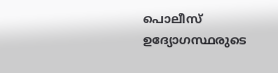പൊലീസ് ഉദ്യോഗസ്ഥരുടെ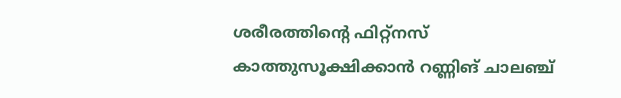ശരീരത്തിൻ്റെ ഫിറ്റ്നസ് കാത്തുസൂക്ഷിക്കാൻ റണ്ണിങ് ചാലഞ്ച്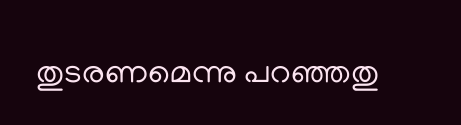തുടരണമെന്നു പറഞ്ഞതു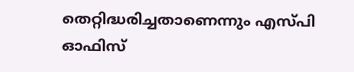തെറ്റിദ്ധരിച്ചതാണെന്നും എസ്‌പി ഓഫിസ്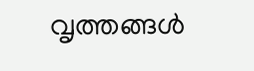വൃത്തങ്ങൾ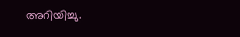അറിയിച്ചു.